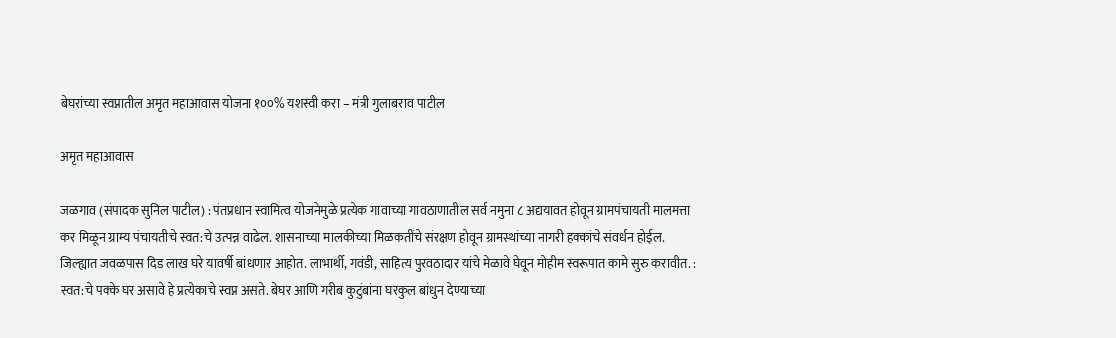बेघरांच्या स्वप्नातील अमृत महाआवास योजना १००% यशस्वी करा – मंत्री गुलाबराव पाटील

अमृत महाआवास

जळगाव (संपादक सुनिल पाटील) : पंतप्रधान स्वामित्व योजनेमुळे प्रत्येक गावाच्या गावठाणातील सर्व नमुना ८ अद्ययावत होवून ग्रामपंचायती मालमत्ता कर मिळून ग्राम्य पंचायतीचे स्वत:चे उत्पन्न वाढेल. शासनाच्या मालकीच्या मिळकतींचे संरक्षण होवून ग्रामस्थांच्या नागरी हक्कांचे संवर्धन होईल. जिल्ह्यात जवळपास दिड लाख घरे यावर्षी बांधणार आहोत. लाभार्थी, गवंडी, साहित्य पुरवठादार यांचे मेळावे घेवून मोहीम स्वरूपात कामे सुरु करावीत. : स्वत:चे पक्के घर असावे हे प्रत्येकाचे स्वप्न असते. बेघर आणि गरीब कुटुंबांना घरकुल बांधुन देण्याच्या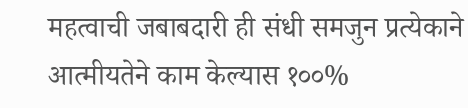महत्वाची जबाबदारी ही संधी समजुन प्रत्येकाने आत्मीयतेने काम केल्यास १००%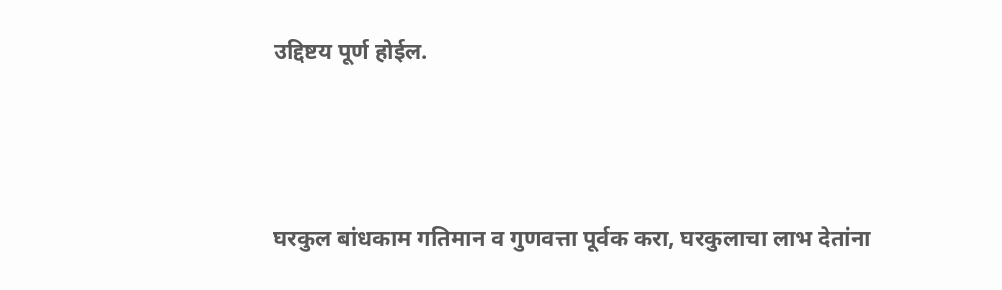उद्दिष्टय पूर्ण होईल.



घरकुल बांधकाम गतिमान व गुणवत्ता पूर्वक करा, घरकुलाचा लाभ देतांना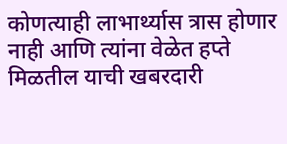कोणत्याही लाभार्थ्यास त्रास होणार नाही आणि त्यांना वेळेत हप्ते मिळतील याची खबरदारी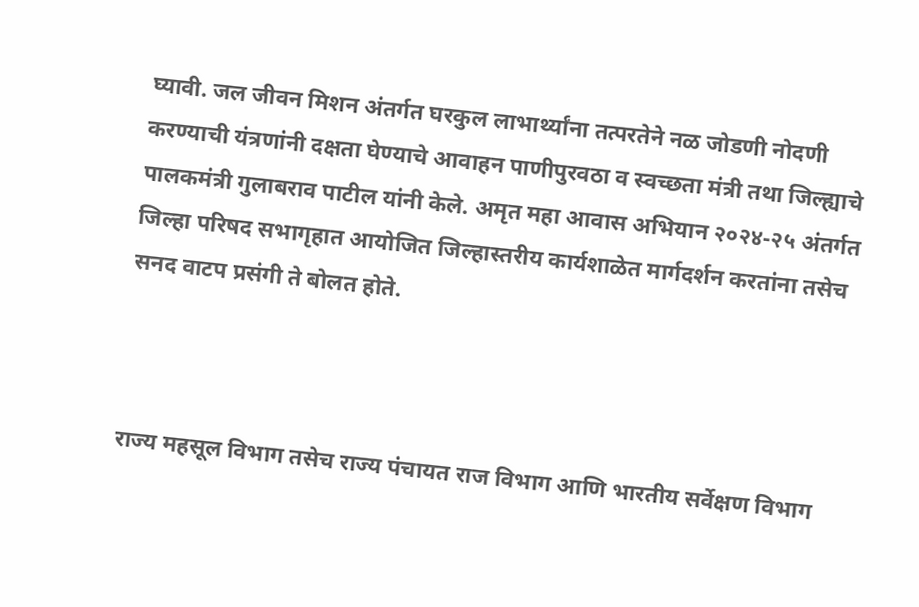घ्यावी. जल जीवन मिशन अंतर्गत घरकुल लाभार्थ्यांना तत्परतेने नळ जोडणी नोदणी करण्याची यंत्रणांनी दक्षता घेण्याचे आवाहन पाणीपुरवठा व स्वच्छता मंत्री तथा जिल्ह्याचे पालकमंत्री गुलाबराव पाटील यांनी केले. अमृत महा आवास अभियान २०२४-२५ अंतर्गत जिल्हा परिषद सभागृहात आयोजित जिल्हास्तरीय कार्यशाळेत मार्गदर्शन करतांना तसेच सनद वाटप प्रसंगी ते बोलत होते.



राज्य महसूल विभाग तसेच राज्य पंचायत राज विभाग आणि भारतीय सर्वेक्षण विभाग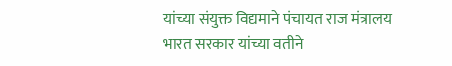यांच्या संयुक्त विद्यमाने पंचायत राज मंत्रालय भारत सरकार यांच्या वतीने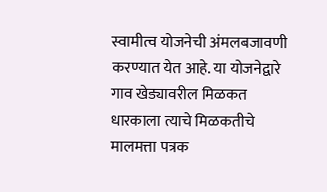स्वामीत्व योजनेची अंमलबजावणी करण्यात येत आहे. या योजनेद्वारे गाव खेड्यावरील मिळकत धारकाला त्याचे मिळकतीचे मालमत्ता पत्रक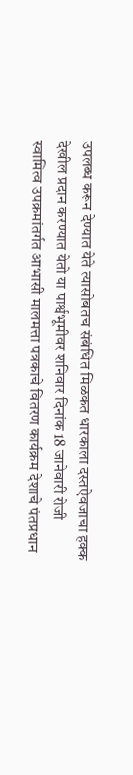उपलब्ध करून देण्यात येते त्यासोबतच संबंधित मिळकत धारकाला दस्तऐवजाचा हक्क देखील प्रदान करण्यात येतो या पार्श्वभूमीवर शनिवार दिनांक 18 जानेवारी रोजी स्वामित्व उपक्रमांतर्गत आभासी मालमत्ता पत्रकाचे वितरण कार्यक्रम देशाचे पंतप्रधान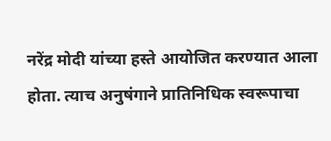नरेंद्र मोदी यांच्या हस्ते आयोजित करण्यात आला होता. त्याच अनुषंगाने प्रातिनिधिक स्वरूपाचा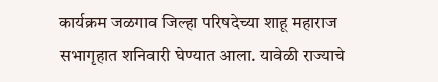कार्यक्रम जळगाव जिल्हा परिषदेच्या शाहू महाराज सभागृहात शनिवारी घेण्यात आला. यावेळी राज्याचे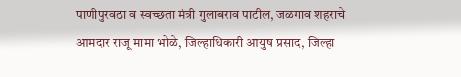पाणीपुरवठा व स्वच्छता मंत्री गुलाबराव पाटील, जळगाव शहराचे आमदार राजू मामा भोळे, जिल्हाधिकारी आयुष प्रसाद, जिल्हा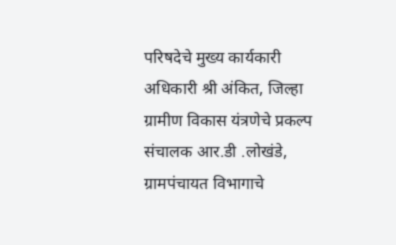परिषदेचे मुख्य कार्यकारी अधिकारी श्री अंकित, जिल्हा ग्रामीण विकास यंत्रणेचे प्रकल्प संचालक आर.डी .लोखंडे, ग्रामपंचायत विभागाचे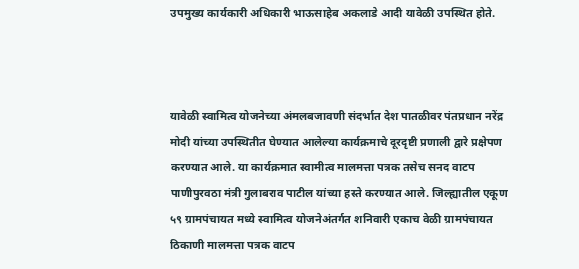उपमुख्य कार्यकारी अधिकारी भाऊसाहेब अकलाडे आदी यावेळी उपस्थित होते.



यावेळी स्वामित्व योजनेच्या अंमलबजावणी संदर्भात देश पातळीवर पंतप्रधान नरेंद्र मोदी यांच्या उपस्थितीत घेण्यात आलेल्या कार्यक्रमाचे दूरदृष्टी प्रणाली द्वारे प्रक्षेपण करण्यात आले. या कार्यक्रमात स्वामीत्व मालमत्ता पत्रक तसेच सनद वाटप पाणीपुरवठा मंत्री गुलाबराव पाटील यांच्या हस्ते करण्यात आले. जिल्ह्यातील एकूण ५९ ग्रामपंचायत मध्ये स्वामित्व योजनेअंतर्गत शनिवारी एकाच वेळी ग्रामपंचायत ठिकाणी मालमत्ता पत्रक वाटप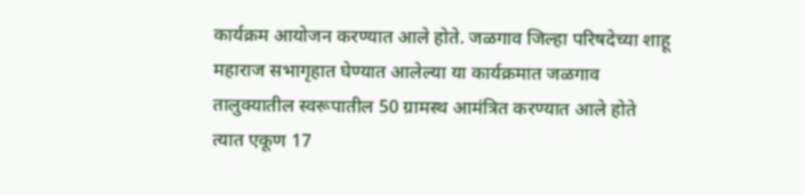कार्यक्रम आयोजन करण्यात आले होते. जळगाव जिल्हा परिषदेच्या शाहू महाराज सभागृहात घेण्यात आलेल्या या कार्यक्रमात जळगाव तालुक्यातील स्वरूपातील 50 ग्रामस्थ आमंत्रित करण्यात आले होते त्यात एकूण 17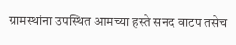ग्रामस्थांना उपस्थित आमच्या हस्ते सनद वाटप तसेच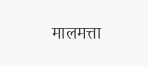मालमत्ता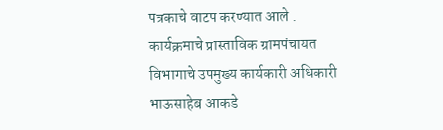पत्रकाचे वाटप करण्यात आले . कार्यक्रमाचे प्रास्ताविक ग्रामपंचायत विभागाचे उपमुख्य कार्यकारी अधिकारी भाऊसाहेब आकडे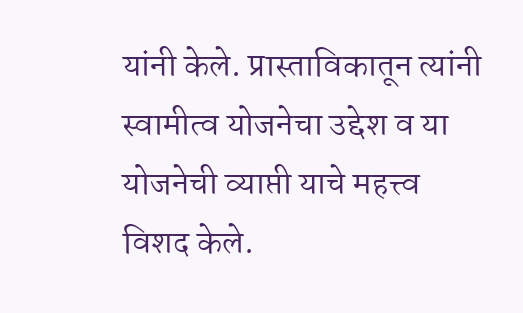यांनी केले. प्रास्ताविकातून त्यांनी स्वामीत्व योजनेचा उद्देश व या योजनेची व्याप्ती याचे महत्त्व विशद केले.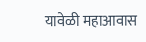यावेळी महाआवास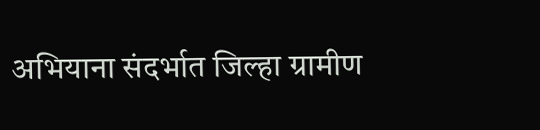अभियाना संदर्भात जिल्हा ग्रामीण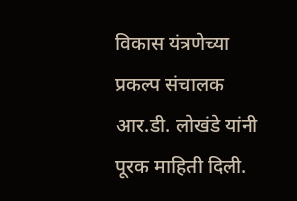विकास यंत्रणेच्या प्रकल्प संचालक आर.डी. लोखंडे यांनी पूरक माहिती दिली.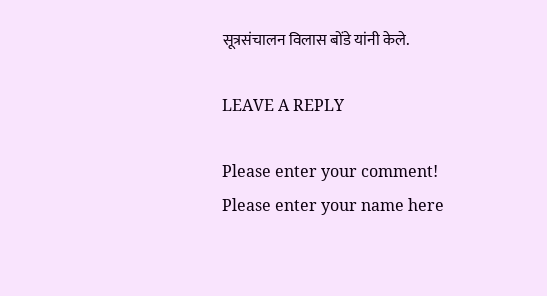सूत्रसंचालन विलास बोंडे यांनी केले.

LEAVE A REPLY

Please enter your comment!
Please enter your name here